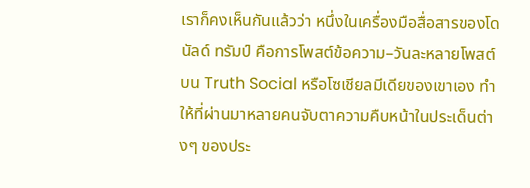เราก็คงเห็นกันแล้วว่า หนึ่งในเครื่องมือสื่อสารของโดนัลด์ ทรัมป์ คือการโพสต์ข้อความ–วันละหลายโพสต์ บน Truth Social หรือโซเชียลมีเดียของเขาเอง ทำให้ที่ผ่านมาหลายคนจับตาความคืบหน้าในประเด็นต่างๆ ของประ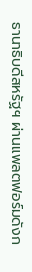ธานาธิบดีสหรัฐฯ ผ่านแพลตฟอร์มดังก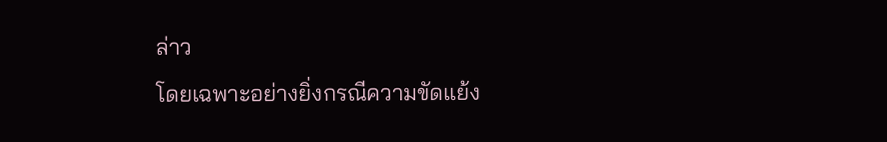ล่าว
โดยเฉพาะอย่างยิ่งกรณีความขัดแย้ง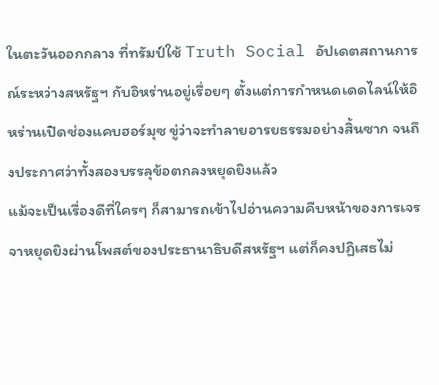ในตะวันออกกลาง ที่ทรัมป์ใช้ Truth Social อัปเดตสถานการณ์ระหว่างสหรัฐฯ กับอิหร่านอยู่เรื่อยๆ ตั้งแต่การกำหนดเดดไลน์ให้อิหร่านเปิดช่องแคบฮอร์มุซ ขู่ว่าจะทำลายอารยธรรมอย่างสิ้นซาก จนถึงประกาศว่าทั้งสองบรรลุข้อตกลงหยุดยิงแล้ว
แม้จะเป็นเรื่องดีที่ใครๆ ก็สามารถเข้าไปอ่านความคืบหน้าของการเจรจาหยุดยิงผ่านโพสต์ของประธานาธิบดีสหรัฐฯ แต่ก็คงปฏิเสธไม่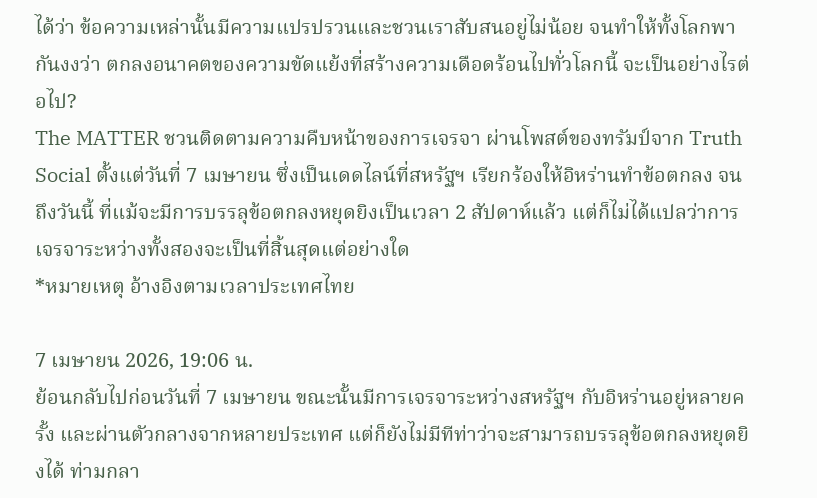ได้ว่า ข้อความเหล่านั้นมีความแปรปรวนและชวนเราสับสนอยู่ไม่น้อย จนทำให้ทั้งโลกพากันงงว่า ตกลงอนาคตของความขัดแย้งที่สร้างความเดือดร้อนไปทั่วโลกนี้ จะเป็นอย่างไรต่อไป?
The MATTER ชวนติดตามความคืบหน้าของการเจรจา ผ่านโพสต์ของทรัมป์จาก Truth Social ตั้งแต่วันที่ 7 เมษายน ซึ่งเป็นเดดไลน์ที่สหรัฐฯ เรียกร้องให้อิหร่านทำข้อตกลง จนถึงวันนี้ ที่แม้จะมีการบรรลุข้อตกลงหยุดยิงเป็นเวลา 2 สัปดาห์แล้ว แต่ก็ไม่ได้แปลว่าการเจรจาระหว่างทั้งสองจะเป็นที่สิ้นสุดแต่อย่างใด
*หมายเหตุ อ้างอิงตามเวลาประเทศไทย

7 เมษายน 2026, 19:06 น.
ย้อนกลับไปก่อนวันที่ 7 เมษายน ขณะนั้นมีการเจรจาระหว่างสหรัฐฯ กับอิหร่านอยู่หลายครั้ง และผ่านตัวกลางจากหลายประเทศ แต่ก็ยังไม่มีทีท่าว่าจะสามารถบรรลุข้อตกลงหยุดยิงได้ ท่ามกลา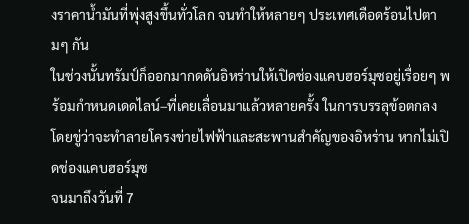งราคาน้ำมันที่พุ่งสูงขึ้นทั่วโลก จนทำให้หลายๆ ประเทศเดือดร้อนไปตามๆ กัน
ในช่วงนั้นทรัมป์ก็ออกมากดดันอิหร่านให้เปิดช่องแคบฮอร์มุซอยู่เรื่อยๆ พร้อมกำหนดเดดไลน์–ที่เคยเลื่อนมาแล้วหลายครั้ง ในการบรรลุข้อตกลง โดยขู่ว่าจะทำลายโครงข่ายไฟฟ้าและสะพานสำคัญของอิหร่าน หากไม่เปิดช่องแคบฮอร์มุซ
จนมาถึงวันที่ 7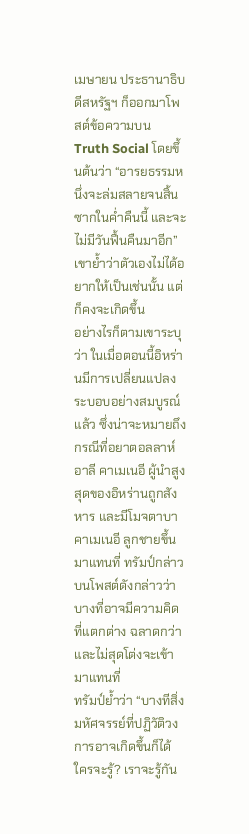เมษายน ประธานาธิบดีสหรัฐฯ ก็ออกมาโพสต์ข้อความบน Truth Social โดยขึ้นต้นว่า “อารยธรรมหนึ่งจะล่มสลายจนสิ้นซากในค่ำคืนนี้ และจะไม่มีวันฟื้นคืนมาอีก” เขาย้ำว่าตัวเองไม่ได้อยากให้เป็นเช่นนั้น แต่ก็คงจะเกิดขึ้น
อย่างไรก็ตามเขาระบุว่า ในเมื่อตอนนี้อิหร่านมีการเปลี่ยนแปลงระบอบอย่างสมบูรณ์แล้ว ซึ่งน่าจะหมายถึงกรณีที่อยาตอลลาห์ อาลี คาเมเนอี ผู้นำสูงสุดของอิหร่านถูกสังหาร และมีโมจตาบา คาเมเนอี ลูกชายขึ้นมาแทนที่ ทรัมป์กล่าวบนโพสต์ดังกล่าวว่า บางที่อาจมีความคิดที่แตกต่าง ฉลาดกว่า และไม่สุดโต่งจะเข้ามาแทนที่
ทรัมป์ย้ำว่า “บางทีสิ่งมหัศจรรย์ที่ปฏิวัติวงการอาจเกิดขึ้นก็ได้ ใครจะรู้? เราจะรู้กัน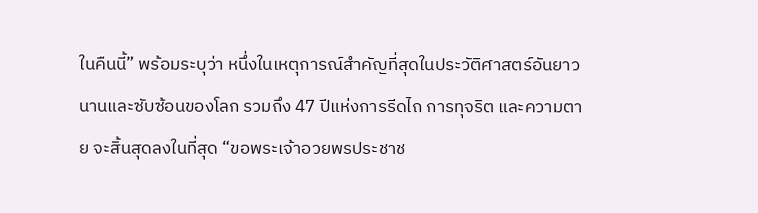ในคืนนี้” พร้อมระบุว่า หนึ่งในเหตุการณ์สำคัญที่สุดในประวัติศาสตร์อันยาวนานและซับซ้อนของโลก รวมถึง 47 ปีแห่งการรีดไถ การทุจริต และความตาย จะสิ้นสุดลงในที่สุด “ขอพระเจ้าอวยพรประชาช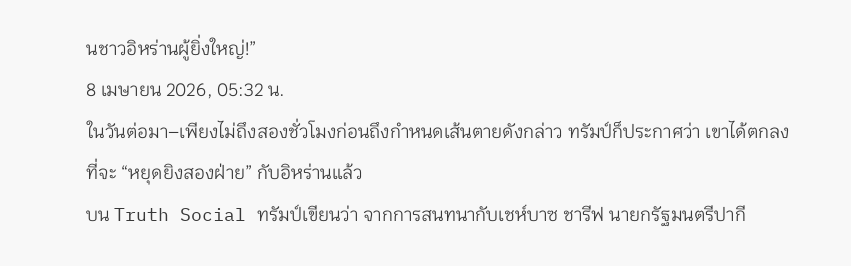นชาวอิหร่านผู้ยิ่งใหญ่!”
8 เมษายน 2026, 05:32 น.
ในวันต่อมา–เพียงไม่ถึงสองชั่วโมงก่อนถึงกำหนดเส้นตายดังกล่าว ทรัมป์ก็ประกาศว่า เขาได้ตกลงที่จะ “หยุดยิงสองฝ่าย” กับอิหร่านแล้ว
บน Truth Social ทรัมป์เขียนว่า จากการสนทนากับเชห์บาซ ชารีฟ นายกรัฐมนตรีปากี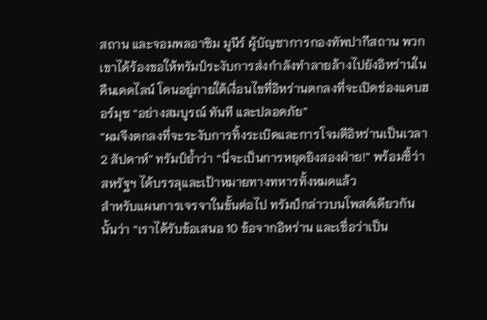สถาน และจอมพลอาซิม มูนีร์ ผู้บัญชาการกองทัพปากีสถาน พวกเขาได้ร้องขอให้ทรัมป์ระงับการส่งกำลังทำลายล้างไปยังอิหร่านในคืนเดดไลน์ โดนอยู่ภายใต้เงื่อนไขที่อิหร่านตกลงที่จะเปิดช่องแคบฮอร์มุซ “อย่างสมบูรณ์ ทันที และปลอดภัย”
“ผมจึงตกลงที่จะระงับการทิ้งระเบิดและการโจมตีอิหร่านเป็นเวลา 2 สัปดาห์” ทรัมป์ย้ำว่า “นี่จะเป็นการหยุดยิงสองฝ่าย!” พร้อมชี้ว่าสหรัฐฯ ได้บรรลุและเป้าหมายทางทหารทั้งหมดแล้ว
สำหรับแผนการเจรจาในขั้นต่อไป ทรัมป์กล่าวบนโพสต์เดียวกันนั้นว่า “เราได้รับข้อเสนอ 10 ข้อจากอิหร่าน และเชื่อว่าเป็น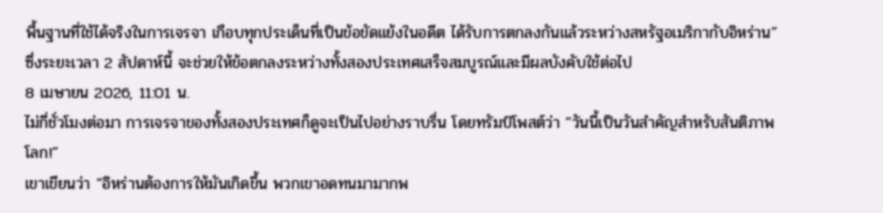พื้นฐานที่ใช้ได้จริงในการเจรจา เกือบทุกประเด็นที่เป็นข้อขัดแย้งในอดีต ได้รับการตกลงกันแล้วระหว่างสหรัฐอเมริกากับอิหร่าน” ซึ่งระยะเวลา 2 สัปดาห์นี้ จะช่วยให้ข้อตกลงระหว่างทั้งสองประเทศเสร็จสมบูรณ์และมีผลบังคับใช้ต่อไป
8 เมษายน 2026, 11:01 น.
ไม่กี่ชั่วโมงต่อมา การเจรจาของทั้งสองประเทศก็ดูจะเป็นไปอย่างราบรื่น โดยทรัมป์โพสต์ว่า “วันนี้เป็นวันสำคัญสำหรับสันติภาพโลก!”
เขาเขียนว่า “อิหร่านต้องการให้มันเกิดขึ้น พวกเขาอดทนมามากพ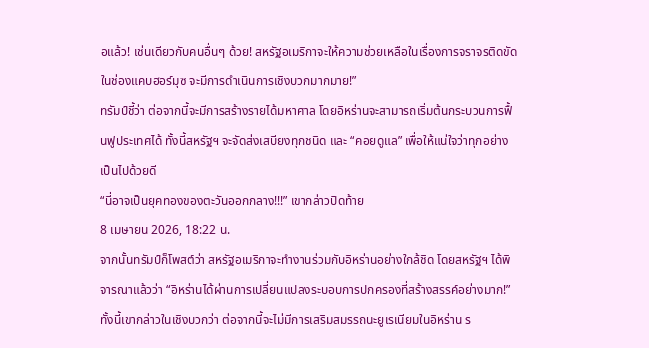อแล้ว! เช่นเดียวกับคนอื่นๆ ด้วย! สหรัฐอเมริกาจะให้ความช่วยเหลือในเรื่องการจราจรติดขัดในช่องแคบฮอร์มุซ จะมีการดำเนินการเชิงบวกมากมาย!”
ทรัมป์ชี้ว่า ต่อจากนี้จะมีการสร้างรายได้มหาศาล โดยอิหร่านจะสามารถเริ่มต้นกระบวนการฟื้นฟูประเทศได้ ทั้งนี้สหรัฐฯ จะจัดส่งเสบียงทุกชนิด และ “คอยดูแล” เพื่อให้แน่ใจว่าทุกอย่างเป็นไปด้วยดี
“นี่อาจเป็นยุคทองของตะวันออกกลาง!!!” เขากล่าวปิดท้าย
8 เมษายน 2026, 18:22 น.
จากนั้นทรัมป์ก็โพสต์ว่า สหรัฐอเมริกาจะทำงานร่วมกับอิหร่านอย่างใกล้ชิด โดยสหรัฐฯ ได้พิจารณาแล้วว่า “อิหร่านได้ผ่านการเปลี่ยนแปลงระบอบการปกครองที่สร้างสรรค์อย่างมาก!”
ทั้งนี้เขากล่าวในเชิงบวกว่า ต่อจากนี้จะไม่มีการเสริมสมรรถนะยูเรเนียมในอิหร่าน ร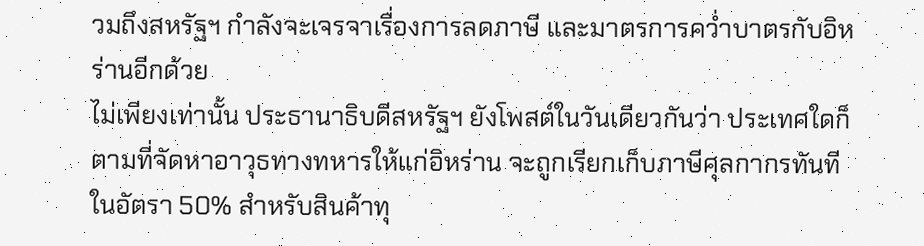วมถึงสหรัฐฯ กำลังจะเจรจาเรื่องการลดภาษี และมาตรการคว่ำบาตรกับอิหร่านอีกด้วย
ไม่เพียงเท่านั้น ประธานาธิบดีสหรัฐฯ ยังโพสต์ในวันเดียวกันว่า ประเทศใดก็ตามที่จัดหาอาวุธทางทหารให้แก่อิหร่าน จะถูกเรียกเก็บภาษีศุลกากรทันทีในอัตรา 50% สำหรับสินค้าทุ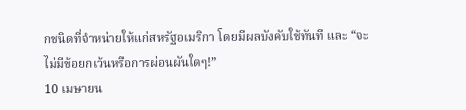กชนิดที่จำหน่ายให้แก่สหรัฐอเมริกา โดยมีผลบังคับใช้ทันที และ “จะไม่มีข้อยกเว้นหรือการผ่อนผันใดๆ!”
10 เมษายน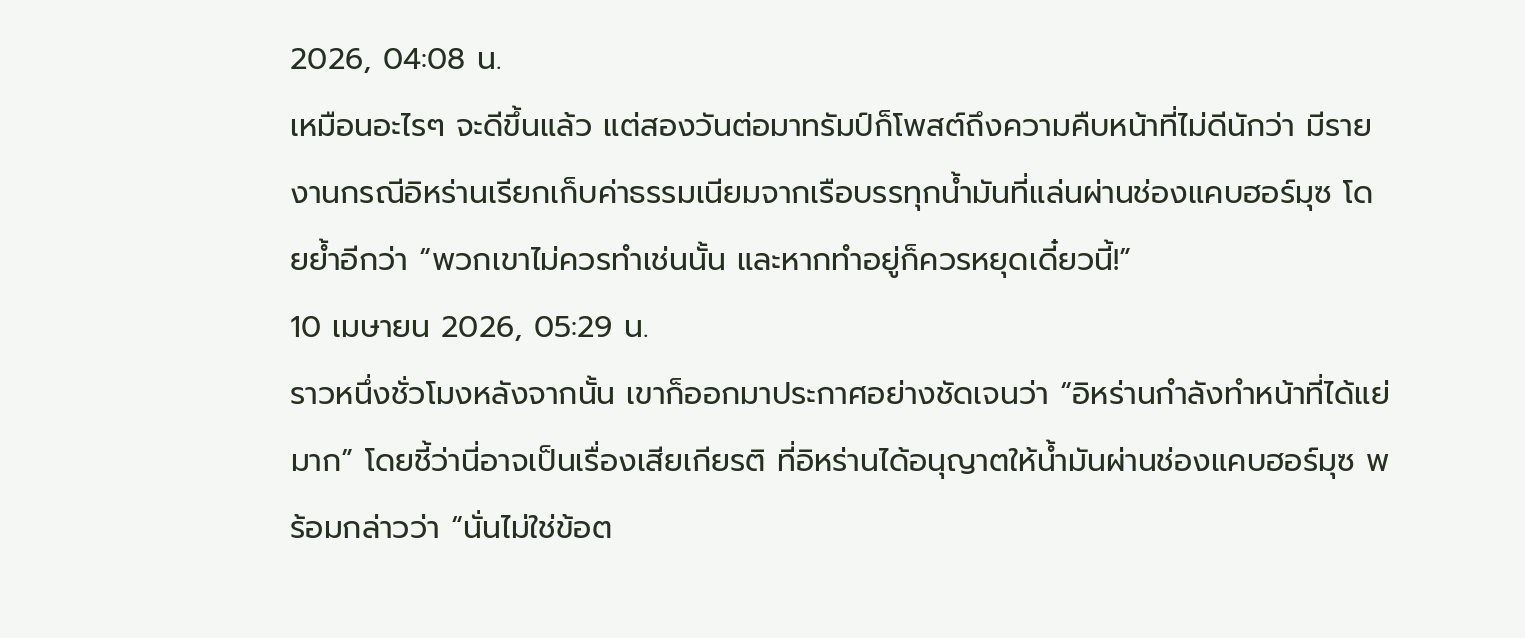2026, 04:08 น.
เหมือนอะไรๆ จะดีขึ้นแล้ว แต่สองวันต่อมาทรัมป์ก็โพสต์ถึงความคืบหน้าที่ไม่ดีนักว่า มีรายงานกรณีอิหร่านเรียกเก็บค่าธรรมเนียมจากเรือบรรทุกน้ำมันที่แล่นผ่านช่องแคบฮอร์มุซ โดยย้ำอีกว่า “พวกเขาไม่ควรทำเช่นนั้น และหากทำอยู่ก็ควรหยุดเดี๋ยวนี้!”
10 เมษายน 2026, 05:29 น.
ราวหนึ่งชั่วโมงหลังจากนั้น เขาก็ออกมาประกาศอย่างชัดเจนว่า “อิหร่านกำลังทำหน้าที่ได้แย่มาก” โดยชี้ว่านี่อาจเป็นเรื่องเสียเกียรติ ที่อิหร่านได้อนุญาตให้น้ำมันผ่านช่องแคบฮอร์มุซ พร้อมกล่าวว่า “นั่นไม่ใช่ข้อต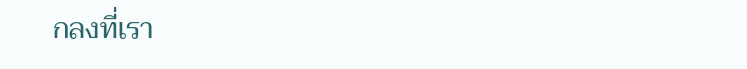กลงที่เรา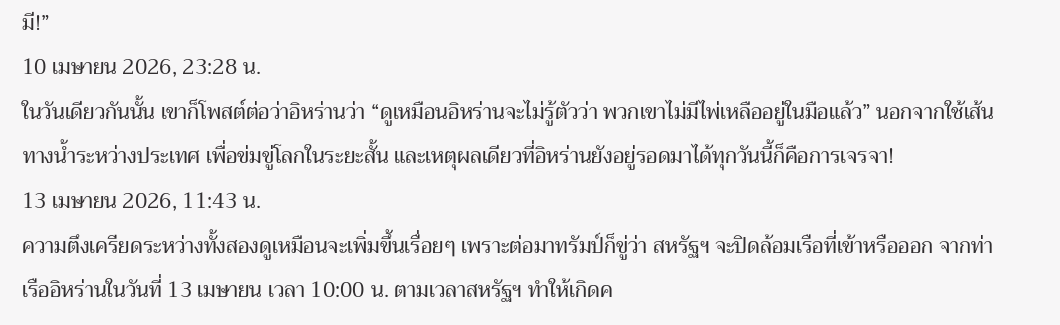มี!”
10 เมษายน 2026, 23:28 น.
ในวันเดียวกันนั้น เขาก็โพสต์ต่อว่าอิหร่านว่า “ดูเหมือนอิหร่านจะไม่รู้ตัวว่า พวกเขาไม่มีไพ่เหลืออยู่ในมือแล้ว” นอกจากใช้เส้นทางน้ำระหว่างประเทศ เพื่อข่มขู่โลกในระยะสั้น และเหตุผลเดียวที่อิหร่านยังอยู่รอดมาได้ทุกวันนี้ก็คือการเจรจา!
13 เมษายน 2026, 11:43 น.
ความตึงเครียดระหว่างทั้งสองดูเหมือนจะเพิ่มขึ้นเรื่อยๆ เพราะต่อมาทรัมป์ก็ขู่ว่า สหรัฐฯ จะปิดล้อมเรือที่เข้าหรือออก จากท่าเรืออิหร่านในวันที่ 13 เมษายน เวลา 10:00 น. ตามเวลาสหรัฐฯ ทำให้เกิดค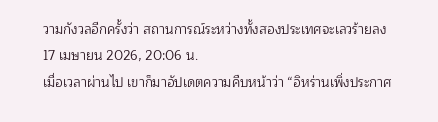วามกังวลอีกครั้งว่า สถานการณ์ระหว่างทั้งสองประเทศจะเลวร้ายลง
17 เมษายน 2026, 20:06 น.
เมื่อเวลาผ่านไป เขาก็มาอัปเดตความคืบหน้าว่า “อิหร่านเพิ่งประกาศ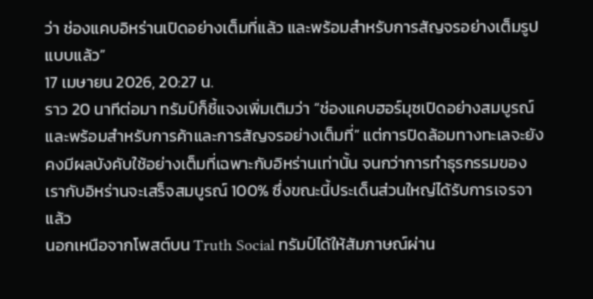ว่า ช่องแคบอิหร่านเปิดอย่างเต็มที่แล้ว และพร้อมสำหรับการสัญจรอย่างเต็มรูปแบบแล้ว”
17 เมษายน 2026, 20:27 น.
ราว 20 นาทีต่อมา ทรัมป์ก็ชี้แจงเพิ่มเติมว่า “ช่องแคบฮอร์มุซเปิดอย่างสมบูรณ์และพร้อมสำหรับการค้าและการสัญจรอย่างเต็มที่” แต่การปิดล้อมทางทะเลจะยังคงมีผลบังคับใช้อย่างเต็มที่เฉพาะกับอิหร่านเท่านั้น จนกว่าการทำธุรกรรมของเรากับอิหร่านจะเสร็จสมบูรณ์ 100% ซึ่งขณะนี้ประเด็นส่วนใหญ่ได้รับการเจรจาแล้ว
นอกเหนือจากโพสต์บน Truth Social ทรัมป์ได้ให้สัมภาษณ์ผ่าน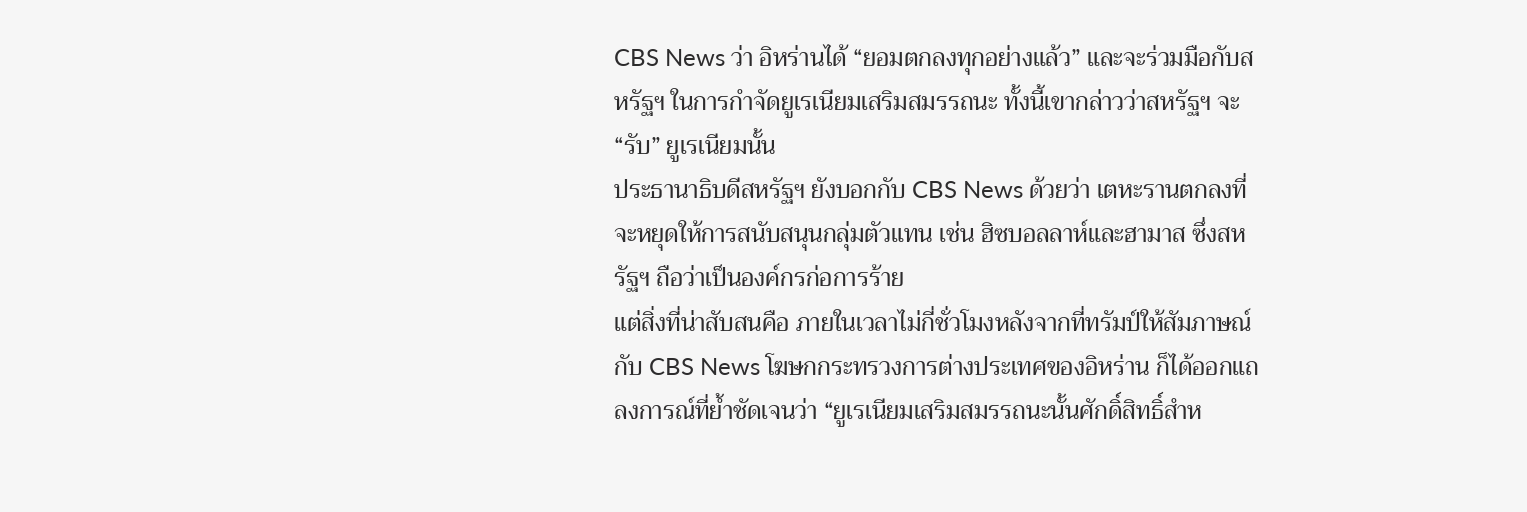CBS News ว่า อิหร่านได้ “ยอมตกลงทุกอย่างแล้ว” และจะร่วมมือกับสหรัฐฯ ในการกำจัดยูเรเนียมเสริมสมรรถนะ ทั้งนี้เขากล่าวว่าสหรัฐฯ จะ “รับ” ยูเรเนียมนั้น
ประธานาธิบดีสหรัฐฯ ยังบอกกับ CBS News ด้วยว่า เตหะรานตกลงที่จะหยุดให้การสนับสนุนกลุ่มตัวแทน เช่น ฮิซบอลลาห์และฮามาส ซึ่งสหรัฐฯ ถือว่าเป็นองค์กรก่อการร้าย
แต่สิ่งที่น่าสับสนคือ ภายในเวลาไม่กี่ชั่วโมงหลังจากที่ทรัมป์ให้สัมภาษณ์กับ CBS News โฆษกกระทรวงการต่างประเทศของอิหร่าน ก็ได้ออกแถลงการณ์ที่ย้ำชัดเจนว่า “ยูเรเนียมเสริมสมรรถนะนั้นศักดิ์สิทธิ์สำห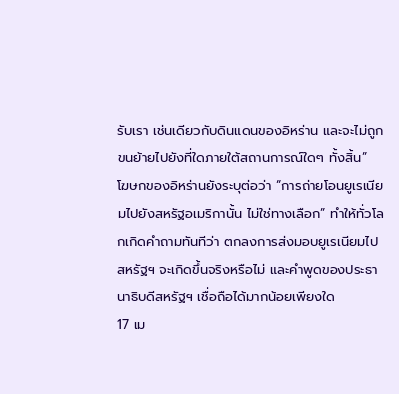รับเรา เช่นเดียวกับดินแดนของอิหร่าน และจะไม่ถูกขนย้ายไปยังที่ใดภายใต้สถานการณ์ใดๆ ทั้งสิ้น”
โฆษกของอิหร่านยังระบุต่อว่า “การถ่ายโอนยูเรเนียมไปยังสหรัฐอเมริกานั้น ไม่ใช่ทางเลือก” ทำให้ทั่วโลกเกิดคำถามทันทีว่า ตกลงการส่งมอบยูเรเนียมไปสหรัฐฯ จะเกิดขึ้นจริงหรือไม่ และคำพูดของประธานาธิบดีสหรัฐฯ เชื่อถือได้มากน้อยเพียงใด
17 เม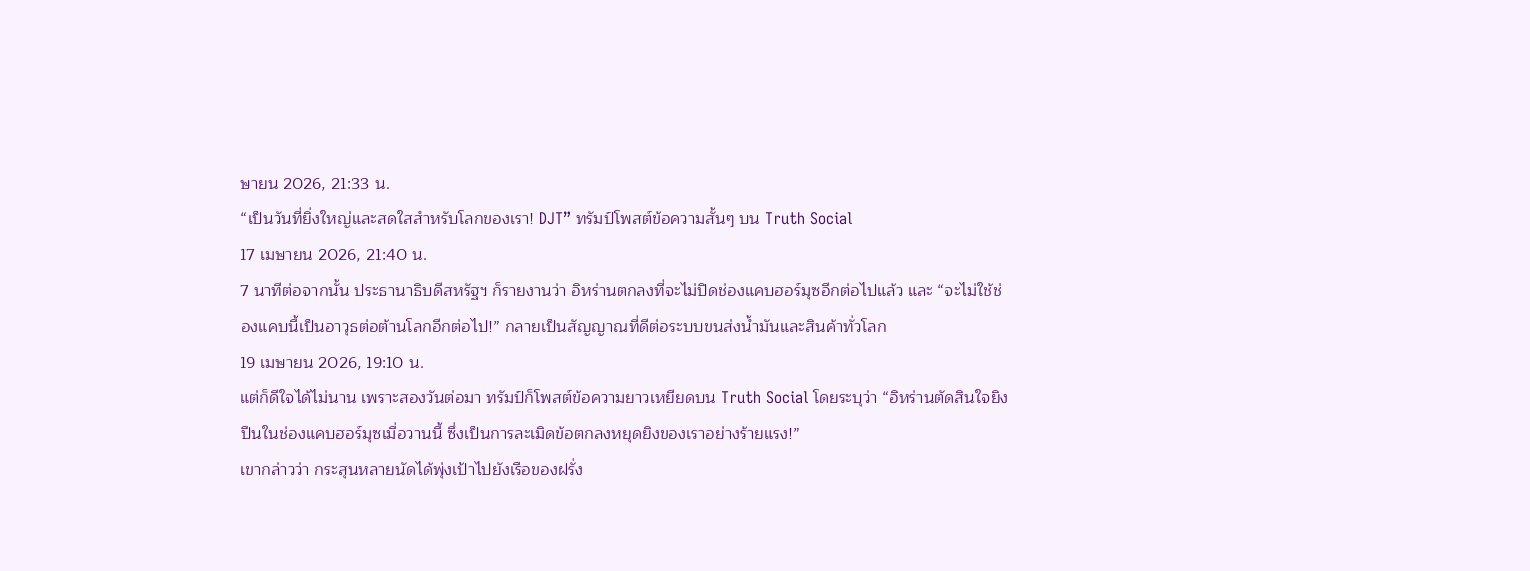ษายน 2026, 21:33 น.
“เป็นวันที่ยิ่งใหญ่และสดใสสำหรับโลกของเรา! DJT” ทรัมป์โพสต์ข้อความสั้นๆ บน Truth Social
17 เมษายน 2026, 21:40 น.
7 นาทีต่อจากนั้น ประธานาธิบดีสหรัฐฯ ก็รายงานว่า อิหร่านตกลงที่จะไม่ปิดช่องแคบฮอร์มุซอีกต่อไปแล้ว และ “จะไม่ใช้ช่องแคบนี้เป็นอาวุธต่อต้านโลกอีกต่อไป!” กลายเป็นสัญญาณที่ดีต่อระบบขนส่งน้ำมันและสินค้าทั่วโลก
19 เมษายน 2026, 19:10 น.
แต่ก็ดีใจได้ไม่นาน เพราะสองวันต่อมา ทรัมป์ก็โพสต์ข้อความยาวเหยียดบน Truth Social โดยระบุว่า “อิหร่านตัดสินใจยิงปืนในช่องแคบฮอร์มุซเมื่อวานนี้ ซึ่งเป็นการละเมิดข้อตกลงหยุดยิงของเราอย่างร้ายแรง!”
เขากล่าวว่า กระสุนหลายนัดได้พุ่งเป้าไปยังเรือของฝรั่ง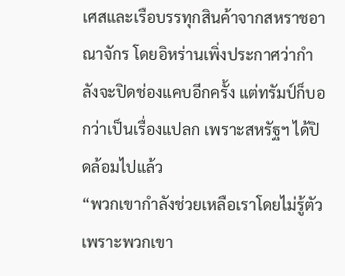เศสและเรือบรรทุกสินค้าจากสหราชอาณาจักร โดยอิหร่านเพิ่งประกาศว่ากำลังจะปิดช่องแคบอีกครั้ง แต่ทรัมป์ก็บอกว่าเป็นเรื่องแปลก เพราะสหรัฐฯ ได้ปิดล้อมไปแล้ว
“พวกเขากำลังช่วยเหลือเราโดยไม่รู้ตัว เพราะพวกเขา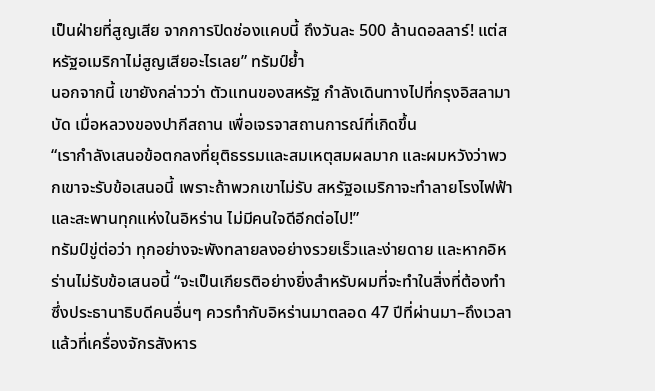เป็นฝ่ายที่สูญเสีย จากการปิดช่องแคบนี้ ถึงวันละ 500 ล้านดอลลาร์! แต่สหรัฐอเมริกาไม่สูญเสียอะไรเลย” ทรัมป์ย้ำ
นอกจากนี้ เขายังกล่าวว่า ตัวแทนของสหรัฐ กำลังเดินทางไปที่กรุงอิสลามาบัด เมื่อหลวงของปากีสถาน เพื่อเจรจาสถานการณ์ที่เกิดขึ้น
“เรากำลังเสนอข้อตกลงที่ยุติธรรมและสมเหตุสมผลมาก และผมหวังว่าพวกเขาจะรับข้อเสนอนี้ เพราะถ้าพวกเขาไม่รับ สหรัฐอเมริกาจะทำลายโรงไฟฟ้าและสะพานทุกแห่งในอิหร่าน ไม่มีคนใจดีอีกต่อไป!”
ทรัมป์ขู่ต่อว่า ทุกอย่างจะพังทลายลงอย่างรวยเร็วและง่ายดาย และหากอิหร่านไม่รับข้อเสนอนี้ “จะเป็นเกียรติอย่างยิ่งสำหรับผมที่จะทำในสิ่งที่ต้องทำ ซึ่งประธานาธิบดีคนอื่นๆ ควรทำกับอิหร่านมาตลอด 47 ปีที่ผ่านมา–ถึงเวลาแล้วที่เครื่องจักรสังหาร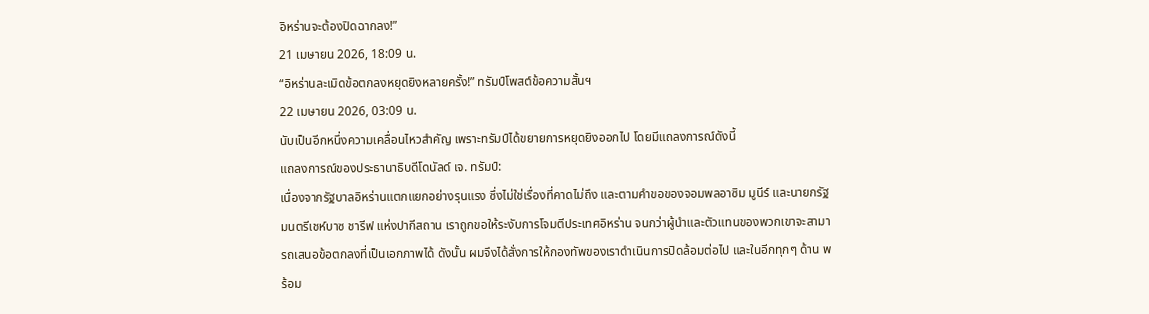อิหร่านจะต้องปิดฉากลง!”
21 เมษายน 2026, 18:09 น.
“อิหร่านละเมิดข้อตกลงหยุดยิงหลายครั้ง!” ทรัมป์โพสต์ข้อความสั้นฯ
22 เมษายน 2026, 03:09 น.
นับเป็นอีกหนึ่งความเคลื่อนไหวสำคัญ เพราะทรัมป์ได้ขยายการหยุดยิงออกไป โดยมีแถลงการณ์ดังนี้
แถลงการณ์ของประธานาธิบดีโดนัลด์ เจ. ทรัมป์:
เนื่องจากรัฐบาลอิหร่านแตกแยกอย่างรุนแรง ซึ่งไม่ใช่เรื่องที่คาดไม่ถึง และตามคำขอของจอมพลอาซิม มูนีร์ และนายกรัฐมนตรีเชห์บาซ ชารีฟ แห่งปากีสถาน เราถูกขอให้ระงับการโจมตีประเทศอิหร่าน จนกว่าผู้นำและตัวแทนของพวกเขาจะสามารถเสนอข้อตกลงที่เป็นเอกภาพได้ ดังนั้น ผมจึงได้สั่งการให้กองทัพของเราดำเนินการปิดล้อมต่อไป และในอีกทุกๆ ด้าน พร้อม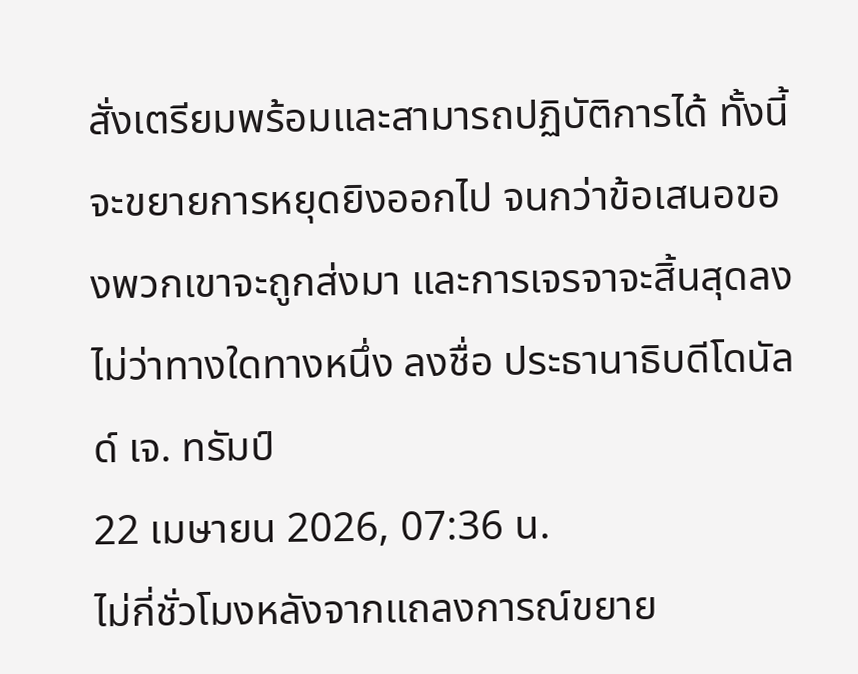สั่งเตรียมพร้อมและสามารถปฏิบัติการได้ ทั้งนี้ จะขยายการหยุดยิงออกไป จนกว่าข้อเสนอของพวกเขาจะถูกส่งมา และการเจรจาจะสิ้นสุดลงไม่ว่าทางใดทางหนึ่ง ลงชื่อ ประธานาธิบดีโดนัลด์ เจ. ทรัมป์
22 เมษายน 2026, 07:36 น.
ไม่กี่ชั่วโมงหลังจากแถลงการณ์ขยาย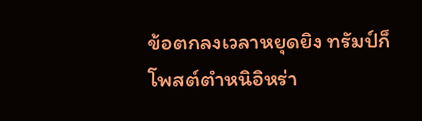ข้อตกลงเวลาหยุดยิง ทรัมป์ก็โพสต์ตำหนิอิหร่า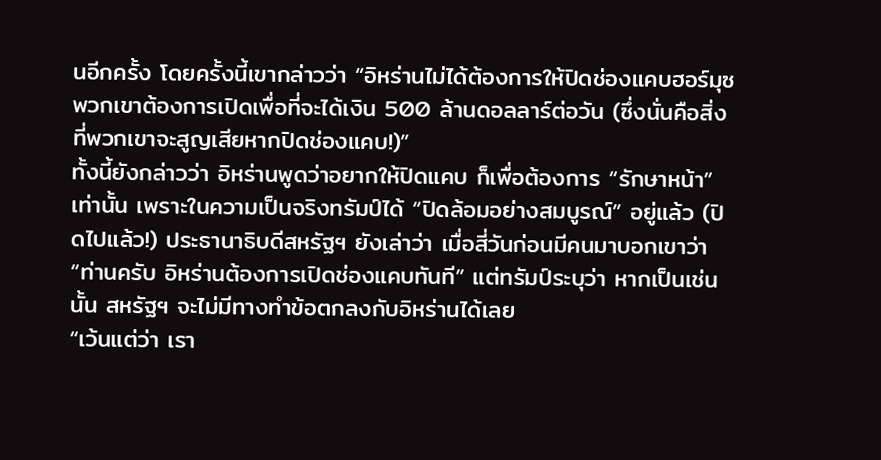นอีกครั้ง โดยครั้งนี้เขากล่าวว่า “อิหร่านไม่ได้ต้องการให้ปิดช่องแคบฮอร์มุซ พวกเขาต้องการเปิดเพื่อที่จะได้เงิน 500 ล้านดอลลาร์ต่อวัน (ซึ่งนั่นคือสิ่งที่พวกเขาจะสูญเสียหากปิดช่องแคบ!)”
ทั้งนี้ยังกล่าวว่า อิหร่านพูดว่าอยากให้ปิดแคบ ก็เพื่อต้องการ “รักษาหน้า” เท่านั้น เพราะในความเป็นจริงทรัมป์ได้ “ปิดล้อมอย่างสมบูรณ์” อยู่แล้ว (ปิดไปแล้ว!) ประธานาธิบดีสหรัฐฯ ยังเล่าว่า เมื่อสี่วันก่อนมีคนมาบอกเขาว่า “ท่านครับ อิหร่านต้องการเปิดช่องแคบทันที” แต่ทรัมป์ระบุว่า หากเป็นเช่นนั้น สหรัฐฯ จะไม่มีทางทำข้อตกลงกับอิหร่านได้เลย
“เว้นแต่ว่า เรา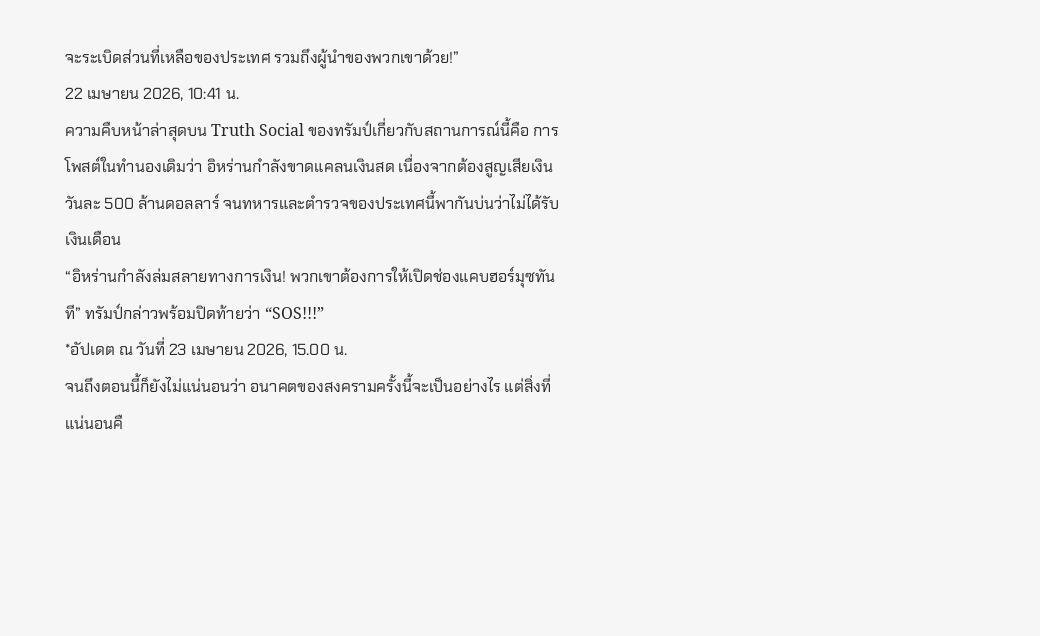จะระเบิดส่วนที่เหลือของประเทศ รวมถึงผู้นำของพวกเขาด้วย!”
22 เมษายน 2026, 10:41 น.
ความคืบหน้าล่าสุดบน Truth Social ของทรัมป์เกี่ยวกับสถานการณ์นี้คือ การโพสต์ในทำนองเดิมว่า อิหร่านกำลังขาดแคลนเงินสด เนื่องจากต้องสูญเสียเงินวันละ 500 ล้านดอลลาร์ จนทหารและตำรวจของประเทศนี้พากันบ่นว่าไม่ได้รับเงินเดือน
“อิหร่านกำลังล่มสลายทางการเงิน! พวกเขาต้องการให้เปิดช่องแคบฮอร์มุซทันที” ทรัมป์กล่าวพร้อมปิดท้ายว่า “SOS!!!”
*อัปเดต ณ วันที่ 23 เมษายน 2026, 15.00 น.
จนถึงตอนนี้ก็ยังไม่แน่นอนว่า อนาคตของสงครามครั้งนี้จะเป็นอย่างไร แต่สิ่งที่แน่นอนคื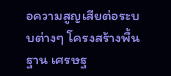อความสูญเสียต่อระบบต่างๆ โครงสร้างพื้นฐาน เศรษฐ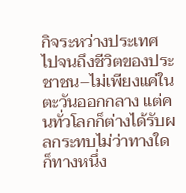กิจระหว่างประเทศ ไปจนถึงชีวิตของประชาชน–ไม่เพียงแค่ในตะวันออกกลาง แต่คนทั่วโลกก็ต่างได้รับผลกระทบไม่ว่าทางใดก็ทางหนึ่ง